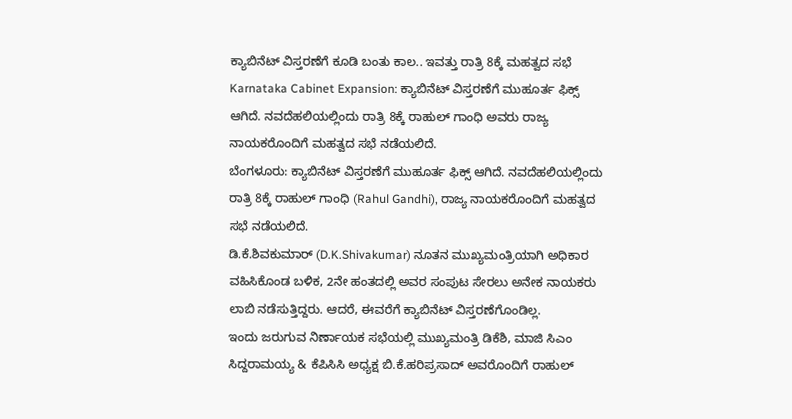ಕ್ಯಾಬಿನೆಟ್ ವಿಸ್ತರಣೆಗೆ ಕೂಡಿ ಬಂತು ಕಾಲ.. ಇವತ್ತು ರಾತ್ರಿ 8ಕ್ಕೆ ಮಹತ್ವದ ಸಭೆ
Karnataka Cabinet Expansion: ಕ್ಯಾಬಿನೆಟ್ ವಿಸ್ತರಣೆಗೆ ಮುಹೂರ್ತ ಫಿಕ್ಸ್ ಆಗಿದೆ. ನವದೆಹಲಿಯಲ್ಲಿಂದು ರಾತ್ರಿ 8ಕ್ಕೆ ರಾಹುಲ್ ಗಾಂಧಿ ಅವರು ರಾಜ್ಯ ನಾಯಕರೊಂದಿಗೆ ಮಹತ್ವದ ಸಭೆ ನಡೆಯಲಿದೆ.
ಬೆಂಗಳೂರು: ಕ್ಯಾಬಿನೆಟ್ ವಿಸ್ತರಣೆಗೆ ಮುಹೂರ್ತ ಫಿಕ್ಸ್ ಆಗಿದೆ. ನವದೆಹಲಿಯಲ್ಲಿಂದು ರಾತ್ರಿ 8ಕ್ಕೆ ರಾಹುಲ್ ಗಾಂಧಿ (Rahul Gandhi), ರಾಜ್ಯ ನಾಯಕರೊಂದಿಗೆ ಮಹತ್ವದ ಸಭೆ ನಡೆಯಲಿದೆ.
ಡಿ.ಕೆ.ಶಿವಕುಮಾರ್ (D.K.Shivakumar) ನೂತನ ಮುಖ್ಯಮಂತ್ರಿಯಾಗಿ ಅಧಿಕಾರ ವಹಿಸಿಕೊಂಡ ಬಳಿಕ, 2ನೇ ಹಂತದಲ್ಲಿ ಅವರ ಸಂಪುಟ ಸೇರಲು ಅನೇಕ ನಾಯಕರು ಲಾಬಿ ನಡೆಸುತ್ತಿದ್ದರು. ಆದರೆ, ಈವರೆಗೆ ಕ್ಯಾಬಿನೆಟ್ ವಿಸ್ತರಣೆಗೊಂಡಿಲ್ಲ.
ಇಂದು ಜರುಗುವ ನಿರ್ಣಾಯಕ ಸಭೆಯಲ್ಲಿ ಮುಖ್ಯಮಂತ್ರಿ ಡಿಕೆಶಿ, ಮಾಜಿ ಸಿಎಂ ಸಿದ್ದರಾಮಯ್ಯ & ಕೆಪಿಸಿಸಿ ಅಧ್ಯಕ್ಷ ಬಿ.ಕೆ.ಹರಿಪ್ರಸಾದ್ ಅವರೊಂದಿಗೆ ರಾಹುಲ್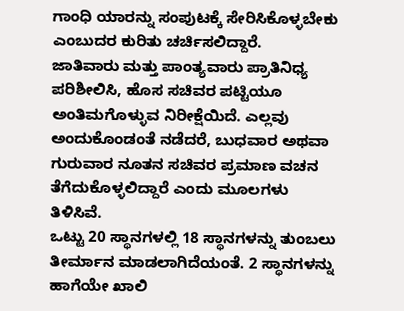ಗಾಂಧಿ ಯಾರನ್ನು ಸಂಪುಟಕ್ಕೆ ಸೇರಿಸಿಕೊಳ್ಳಬೇಕು ಎಂಬುದರ ಕುರಿತು ಚರ್ಚಿಸಲಿದ್ದಾರೆ.
ಜಾತಿವಾರು ಮತ್ತು ಪಾಂತ್ಯವಾರು ಪ್ರಾತಿನಿಧ್ಯ ಪರಿಶೀಲಿಸಿ, ಹೊಸ ಸಚಿವರ ಪಟ್ಟಿಯೂ ಅಂತಿಮಗೊಳ್ಳುವ ನಿರೀಕ್ಷೆಯಿದೆ. ಎಲ್ಲವು ಅಂದುಕೊಂಡಂತೆ ನಡೆದರೆ, ಬುಧವಾರ ಅಥವಾ ಗುರುವಾರ ನೂತನ ಸಚಿವರ ಪ್ರಮಾಣ ವಚನ ತೆಗೆದುಕೊಳ್ಳಲಿದ್ದಾರೆ ಎಂದು ಮೂಲಗಳು ತಿಳಿಸಿವೆ.
ಒಟ್ಟು 20 ಸ್ಥಾನಗಳಲ್ಲಿ 18 ಸ್ಥಾನಗಳನ್ನು ತುಂಬಲು ತೀರ್ಮಾನ ಮಾಡಲಾಗಿದೆಯಂತೆ. 2 ಸ್ಥಾನಗಳನ್ನು ಹಾಗೆಯೇ ಖಾಲಿ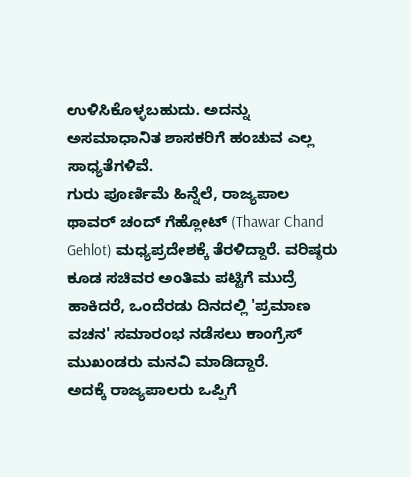ಉಳಿಸಿಕೊಳ್ಳಬಹುದು. ಅದನ್ನು ಅಸಮಾಧಾನಿತ ಶಾಸಕರಿಗೆ ಹಂಚುವ ಎಲ್ಲ ಸಾಧ್ಯತೆಗಳಿವೆ.
ಗುರು ಪೂರ್ಣಿಮೆ ಹಿನ್ನೆಲೆ, ರಾಜ್ಯಪಾಲ ಥಾವರ್ ಚಂದ್ ಗೆಹ್ಲೋಟ್ (Thawar Chand Gehlot) ಮಧ್ಯಪ್ರದೇಶಕ್ಕೆ ತೆರಳಿದ್ದಾರೆ. ವರಿಷ್ಠರು ಕೂಡ ಸಚಿವರ ಅಂತಿಮ ಪಟ್ಟಿಗೆ ಮುದ್ರೆ ಹಾಕಿದರೆ, ಒಂದೆರಡು ದಿನದಲ್ಲಿ 'ಪ್ರಮಾಣ ವಚನ' ಸಮಾರಂಭ ನಡೆಸಲು ಕಾಂಗ್ರೆಸ್ ಮುಖಂಡರು ಮನವಿ ಮಾಡಿದ್ದಾರೆ.
ಅದಕ್ಕೆ ರಾಜ್ಯಪಾಲರು ಒಪ್ಪಿಗೆ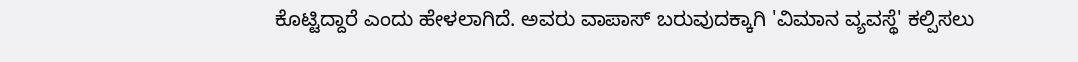ಕೊಟ್ಟಿದ್ದಾರೆ ಎಂದು ಹೇಳಲಾಗಿದೆ. ಅವರು ವಾಪಾಸ್ ಬರುವುದಕ್ಕಾಗಿ 'ವಿಮಾನ ವ್ಯವಸ್ಥೆ' ಕಲ್ಪಿಸಲು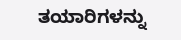ತಯಾರಿಗಳನ್ನು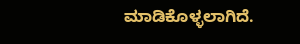ಮಾಡಿಕೊಳ್ಳಲಾಗಿದೆ.